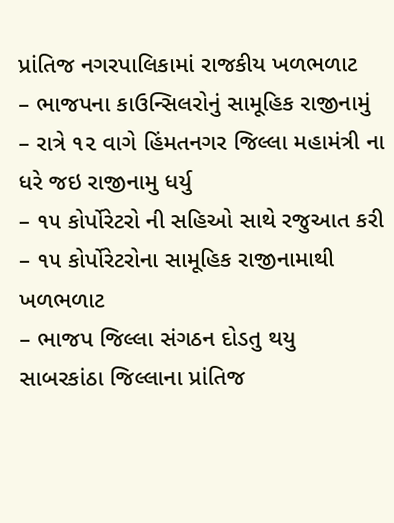પ્રાંતિજ નગરપાલિકામાં રાજકીય ખળભળાટ
– ભાજપના કાઉન્સિલરોનું સામૂહિક રાજીનામું
– રાત્રે ૧૨ વાગે હિંમતનગર જિલ્લા મહામંત્રી ના ધરે જઇ રાજીનામુ ધર્યુ
– ૧૫ કોર્પોરેટરો ની સહિઓ સાથે રજુઆત કરી
– ૧૫ કોર્પોરેટરોના સામૂહિક રાજીનામાથી ખળભળાટ
– ભાજપ જિલ્લા સંગઠન દોડતુ થયુ
સાબરકાંઠા જિલ્લાના પ્રાંતિજ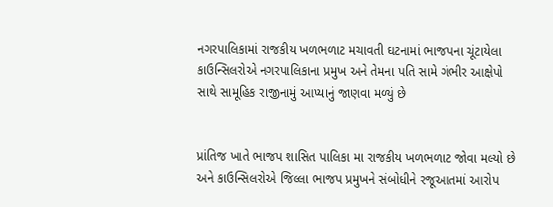નગરપાલિકામાં રાજકીય ખળભળાટ મચાવતી ઘટનામાં ભાજપના ચૂંટાયેલા કાઉન્સિલરોએ નગરપાલિકાના પ્રમુખ અને તેમના પતિ સામે ગંભીર આક્ષેપો સાથે સામૂહિક રાજીનામું આપ્યાનું જાણવા મળ્યું છે


પ્રાંતિજ ખાતે ભાજપ શાસિત પાલિકા મા રાજકીય ખળભળાટ જોવા મલ્યો છે અને કાઉન્સિલરોએ જિલ્લા ભાજપ પ્રમુખને સંબોધીને રજૂઆતમાં આરોપ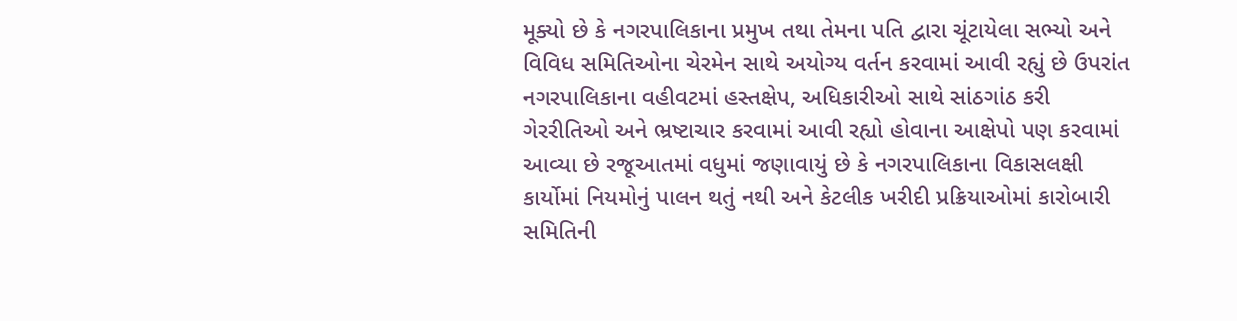મૂક્યો છે કે નગરપાલિકાના પ્રમુખ તથા તેમના પતિ દ્વારા ચૂંટાયેલા સભ્યો અને વિવિધ સમિતિઓના ચેરમેન સાથે અયોગ્ય વર્તન કરવામાં આવી રહ્યું છે ઉપરાંત નગરપાલિકાના વહીવટમાં હસ્તક્ષેપ, અધિકારીઓ સાથે સાંઠગાંઠ કરી ગેરરીતિઓ અને ભ્રષ્ટાચાર કરવામાં આવી રહ્યો હોવાના આક્ષેપો પણ કરવામાં આવ્યા છે રજૂઆતમાં વધુમાં જણાવાયું છે કે નગરપાલિકાના વિકાસલક્ષી કાર્યોમાં નિયમોનું પાલન થતું નથી અને કેટલીક ખરીદી પ્રક્રિયાઓમાં કારોબારી સમિતિની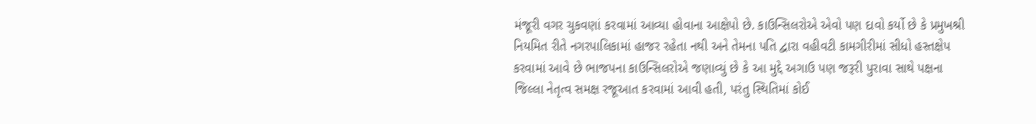મંજૂરી વગર ચુકવણાં કરવામાં આવ્યા હોવાના આક્ષેપો છે. કાઉન્સિલરોએ એવો પણ દાવો કર્યો છે કે પ્રમુખશ્રી નિયમિત રીતે નગરપાલિકામાં હાજર રહેતા નથી અને તેમના પતિ દ્વારા વહીવટી કામગીરીમાં સીધો હસ્તક્ષેપ કરવામાં આવે છે ભાજપના કાઉન્સિલરોએ જણાવ્યું છે કે આ મુદ્દે અગાઉ પણ જરૂરી પુરાવા સાથે પક્ષના જિલ્લા નેતૃત્વ સમક્ષ રજૂઆત કરવામાં આવી હતી, પરંતુ સ્થિતિમાં કોઈ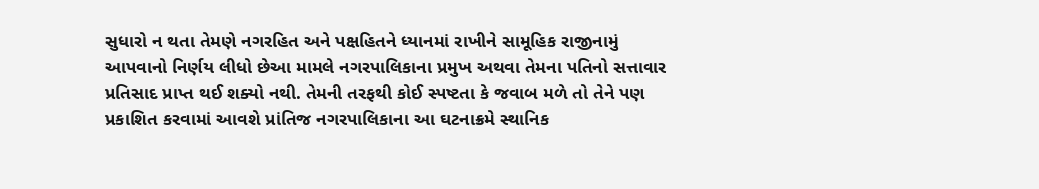સુધારો ન થતા તેમણે નગરહિત અને પક્ષહિતને ધ્યાનમાં રાખીને સામૂહિક રાજીનામું આપવાનો નિર્ણય લીધો છેઆ મામલે નગરપાલિકાના પ્રમુખ અથવા તેમના પતિનો સત્તાવાર પ્રતિસાદ પ્રાપ્ત થઈ શક્યો નથી. તેમની તરફથી કોઈ સ્પષ્ટતા કે જવાબ મળે તો તેને પણ પ્રકાશિત કરવામાં આવશે પ્રાંતિજ નગરપાલિકાના આ ઘટનાક્રમે સ્થાનિક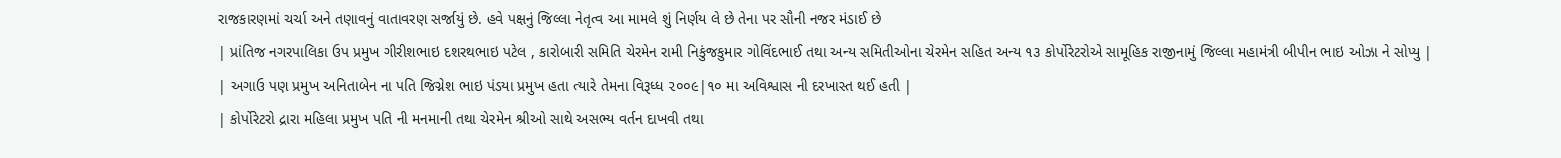રાજકારણમાં ચર્ચા અને તણાવનું વાતાવરણ સર્જાયું છે. હવે પક્ષનું જિલ્લા નેતૃત્વ આ મામલે શું નિર્ણય લે છે તેના પર સૌની નજર મંડાઈ છે
| પ્રાંતિજ નગરપાલિકા ઉપ પ્રમુખ ગીરીશભાઇ દશરથભાઇ પટેલ , કારોબારી સમિતિ ચેરમેન રામી નિકુંજકુમાર ગોવિંદભાઈ તથા અન્ય સમિતીઓના ચેરમેન સહિત અન્ય ૧૩ કોર્પોરેટરોએ સામૂહિક રાજીનામું જિલ્લા મહામંત્રી બીપીન ભાઇ ઓઝા ને સોપ્યુ |
| અગાઉ પણ પ્રમુખ અનિતાબેન ના પતિ જિગ્નેશ ભાઇ પંડયા પ્રમુખ હતા ત્યારે તેમના વિરૂધ્ધ ૨૦૦૯|૧૦ મા અવિશ્વાસ ની દરખાસ્ત થઈ હતી |
| કોર્પોરેટરો દ્રારા મહિલા પ્રમુખ પતિ ની મનમાની તથા ચેરમેન શ્રીઓ સાથે અસભ્ય વર્તન દાખવી તથા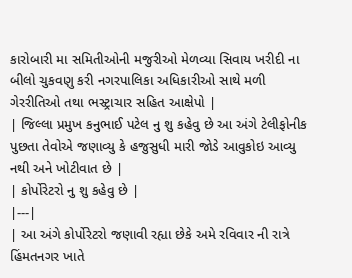કારોબારી મા સમિતીઓની મજુરીઓ મેળવ્યા સિવાય ખરીદી ના બીલો ચુકવણુ કરી નગરપાલિકા અધિકારીઓ સાથે મળી ગેરરીતિઓ તથા ભસ્ટ્રાચાર સહિત આક્ષેપો |
| જિલ્લા પ્રમુખ કનુભાઈ પટેલ નુ શુ કહેવુ છે આ અંગે ટેલીફોનીક પુછતા તેવોએ જણાવ્યુ કે હજુસુધી મારી જોડે આવુકોઇ આવ્યુ નથી અને ખોટીવાત છે |
| કોર્પોરેટરો નુ શુ કહેવુ છે |
|---|
| આ અંગે કોર્પોરેટરો જણાવી રહ્યા છેકે અમે રવિવાર ની રાત્રે હિંમતનગર ખાતે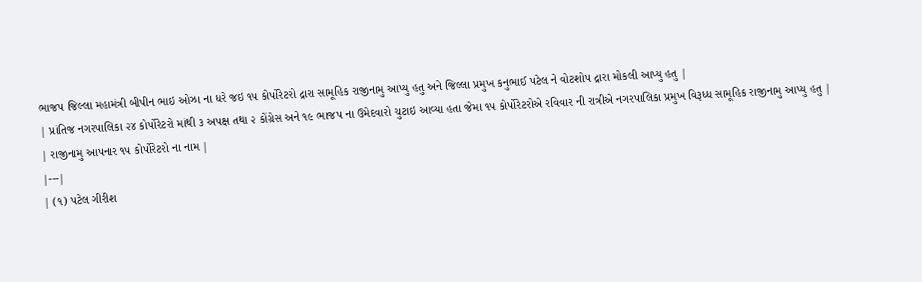ભાજપ જિલ્લા મહામંત્રી બીપીન ભાઇ ઓઝા ના ધરે જઇ ૧૫ કોર્પોરેટરો દ્રારા સામૂહિક રાજીનામુ આપ્યુ હતુ અને જિલ્લા પ્રમુખ કનુભાઈ પટેલ ને વોટશોપ દ્રારા મોકલી આપ્યુ હતુ |
| પ્રાંતિજ નગરપાલિકા ૨૪ કોર્પોરેટરો માંથી ૩ અપક્ષ તથા ૨ કોંગ્રેસ અને ૧૯ ભાજપ ના ઉમેદવારો ચુટાઇ આવ્યા હતા જેમા ૧૫ કોર્પોરેટરોએ રવિવાર ની રાત્રીએ નગરપાલિકા પ્રમુખ વિરૂધ્ધ સામૂહિક રાજીનામુ આપ્યુ હતુ |
| રાજીનામુ આપનાર ૧૫ કોર્પોરેટરો ના નામ |
|---|
| (૧) પટેલ ગીરીશ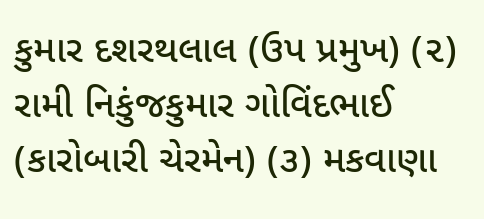કુમાર દશરથલાલ (ઉપ પ્રમુખ) (૨) રામી નિકુંજકુમાર ગોવિંદભાઈ (કારોબારી ચેરમેન) (૩) મકવાણા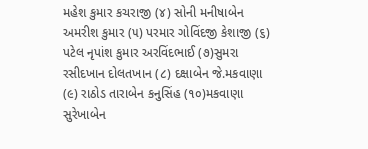મહેશ કુમાર કચરાજી (૪) સોની મનીષાબેન અમરીશ કુમાર (૫) પરમાર ગોવિંદજી કેશાજી (૬) પટેલ નૃપાંશ કુમાર અરવિંદભાઈ (૭)સુમરા રસીદખાન દોલતખાન (૮) દક્ષાબેન જે.મકવાણા (૯) રાઠોડ તારાબેન કનુસિંહ (૧૦)મકવાણા સુરેખાબેન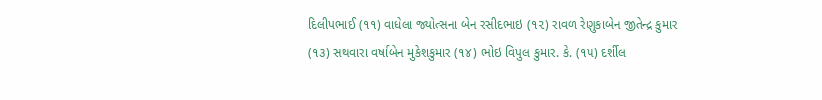દિલીપભાઈ (૧૧) વાધેલા જ્યોત્સના બેન રસીદભાઇ (૧૨) રાવળ રેણુકાબેન જીતેન્દ્ર કુમાર (૧૩) સથવારા વર્ષાબેન મુકેશકુમાર (૧૪) ભોઇ વિપુલ કુમાર. કે. (૧૫) દર્શીલ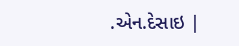.એન.દેસાઇ |